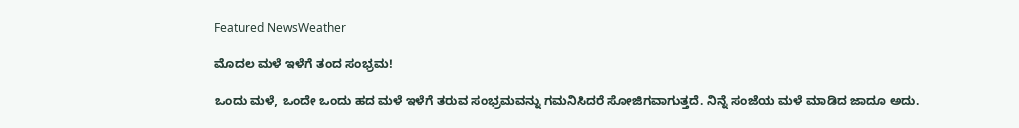Featured NewsWeather

ಮೊದಲ ಮಳೆ ಇಳೆಗೆ ತಂದ ಸಂಭ್ರಮ!

ಒಂದು ಮಳೆ, ಒಂದೇ ಒಂದು ಹದ ಮಳೆ ಇಳೆಗೆ ತರುವ ಸಂಭ್ರಮವನ್ನು ಗಮನಿಸಿದರೆ ಸೋಜಿಗವಾಗುತ್ತದೆ. ನಿನ್ನೆ ಸಂಜೆಯ ಮಳೆ ಮಾಡಿದ ಜಾದೂ ಅದು.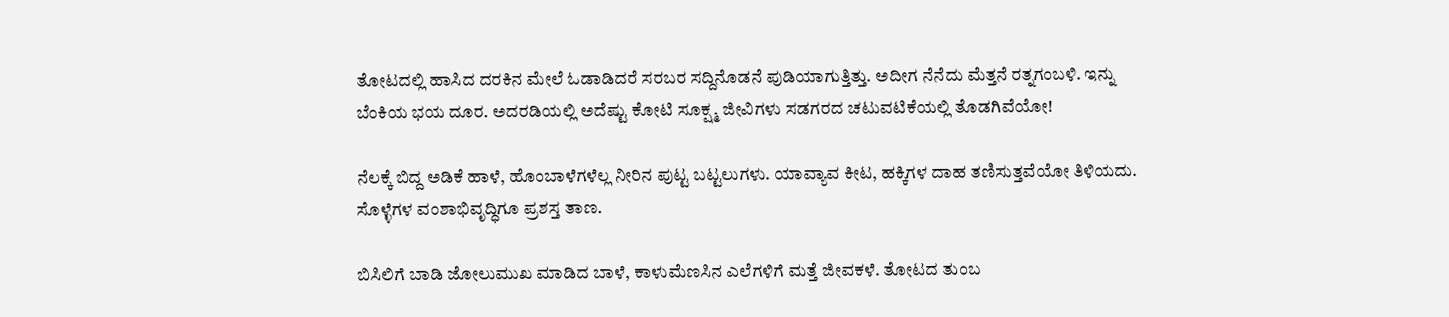ತೋಟದಲ್ಲಿ ಹಾಸಿದ ದರಕಿನ ಮೇಲೆ ಓಡಾಡಿದರೆ ಸರಬರ ಸದ್ದಿನೊಡನೆ ಪುಡಿಯಾಗುತ್ತಿತ್ತು. ಅದೀಗ ನೆನೆದು ಮೆತ್ತನೆ ರತ್ನಗಂಬಳಿ. ಇನ್ನು ಬೆಂಕಿಯ ಭಯ ದೂರ. ಅದರಡಿಯಲ್ಲಿ ಅದೆಷ್ಟು ಕೋಟಿ ಸೂಕ್ಷ್ಮ ಜೀವಿಗಳು ಸಡಗರದ ಚಟುವಟಿಕೆಯಲ್ಲಿ ತೊಡಗಿವೆಯೋ!

ನೆಲಕ್ಕೆ ಬಿದ್ದ ಅಡಿಕೆ ಹಾಳೆ, ಹೊಂಬಾಳೆಗಳೆಲ್ಲ ನೀರಿನ ಪುಟ್ಟ ಬಟ್ಟಲುಗಳು. ಯಾವ್ಯಾವ ಕೀಟ, ಹಕ್ಕಿಗಳ ದಾಹ ತಣಿಸುತ್ತವೆಯೋ ತಿಳಿಯದು. ಸೊಳ್ಳೆಗಳ ವಂಶಾಭಿವೃದ್ಧಿಗೂ ಪ್ರಶಸ್ತ ತಾಣ.

ಬಿಸಿಲಿಗೆ ಬಾಡಿ ಜೋಲುಮುಖ ಮಾಡಿದ ಬಾಳೆ, ಕಾಳುಮೆಣಸಿನ ಎಲೆಗಳಿಗೆ ಮತ್ತೆ ಜೀವಕಳೆ. ತೋಟದ ತುಂಬ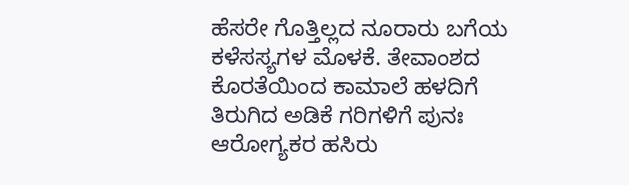ಹೆಸರೇ ಗೊತ್ತಿಲ್ಲದ ನೂರಾರು ಬಗೆಯ ಕಳೆಸಸ್ಯಗಳ ಮೊಳಕೆ. ತೇವಾಂಶದ ಕೊರತೆಯಿಂದ ಕಾಮಾಲೆ ಹಳದಿಗೆ ತಿರುಗಿದ ಅಡಿಕೆ ಗರಿಗಳಿಗೆ ಪುನಃ ಆರೋಗ್ಯಕರ ಹಸಿರು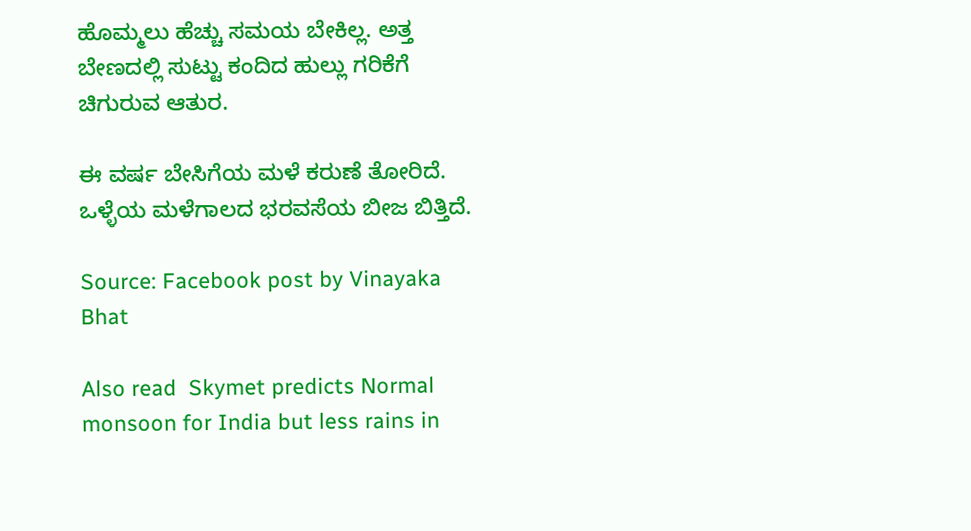ಹೊಮ್ಮಲು ಹೆಚ್ಚು ಸಮಯ ಬೇಕಿಲ್ಲ. ಅತ್ತ ಬೇಣದಲ್ಲಿ ಸುಟ್ಟು ಕಂದಿದ ಹುಲ್ಲು ಗರಿಕೆಗೆ ಚಿಗುರುವ ಆತುರ.

ಈ ವರ್ಷ ಬೇಸಿಗೆಯ ಮಳೆ ಕರುಣೆ ತೋರಿದೆ. ಒಳ್ಳೆಯ ಮಳೆಗಾಲದ ಭರವಸೆಯ ಬೀಜ ಬಿತ್ತಿದೆ.

Source: Facebook post by Vinayaka Bhat

Also read  Skymet predicts Normal monsoon for India but less rains in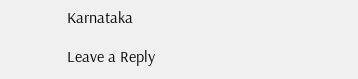Karnataka

Leave a Reply